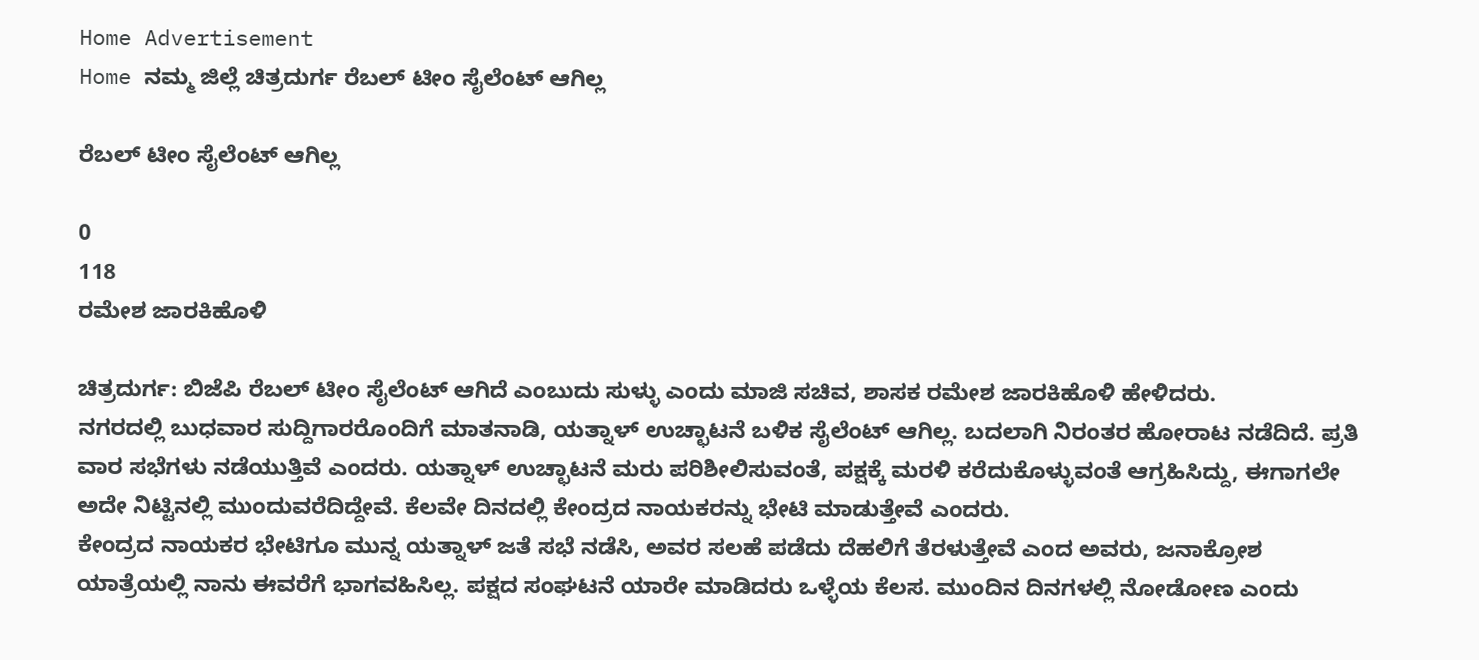Home Advertisement
Home ನಮ್ಮ ಜಿಲ್ಲೆ ಚಿತ್ರದುರ್ಗ ರೆಬಲ್ ಟೀಂ ಸೈಲೆಂಟ್ ಆಗಿಲ್ಲ

ರೆಬಲ್ ಟೀಂ ಸೈಲೆಂಟ್ ಆಗಿಲ್ಲ

0
118
ರಮೇಶ ಜಾರಕಿಹೊಳಿ

ಚಿತ್ರದುರ್ಗ: ಬಿಜೆಪಿ ರೆಬಲ್ ಟೀಂ ಸೈಲೆಂಟ್ ಆಗಿದೆ ಎಂಬುದು ಸುಳ್ಳು ಎಂದು ಮಾಜಿ ಸಚಿವ, ಶಾಸಕ ರಮೇಶ ಜಾರಕಿಹೊಳಿ ಹೇಳಿದರು.
ನಗರದಲ್ಲಿ ಬುಧವಾರ ಸುದ್ದಿಗಾರರೊಂದಿಗೆ ಮಾತನಾಡಿ, ಯತ್ನಾಳ್ ಉಚ್ಛಾಟನೆ ಬಳಿಕ ಸೈಲೆಂಟ್ ಆಗಿಲ್ಲ. ಬದಲಾಗಿ ನಿರಂತರ ಹೋರಾಟ ನಡೆದಿದೆ. ಪ್ರತಿ ವಾರ ಸಭೆಗಳು ನಡೆಯುತ್ತಿವೆ ಎಂದರು. ಯತ್ನಾಳ್ ಉಚ್ಛಾಟನೆ ಮರು ಪರಿಶೀಲಿಸುವಂತೆ, ಪಕ್ಷಕ್ಕೆ ಮರಳಿ ಕರೆದುಕೊಳ್ಳುವಂತೆ ಆಗ್ರಹಿಸಿದ್ದು, ಈಗಾಗಲೇ ಅದೇ ನಿಟ್ಟಿನಲ್ಲಿ ಮುಂದುವರೆದಿದ್ದೇವೆ. ಕೆಲವೇ ದಿನದಲ್ಲಿ ಕೇಂದ್ರದ ನಾಯಕರನ್ನು ಭೇಟಿ ಮಾಡುತ್ತೇವೆ ಎಂದರು.
ಕೇಂದ್ರದ ನಾಯಕರ ಭೇಟಿಗೂ ಮುನ್ನ ಯತ್ನಾಳ್ ಜತೆ ಸಭೆ ನಡೆಸಿ, ಅವರ ಸಲಹೆ ಪಡೆದು ದೆಹಲಿಗೆ ತೆರಳುತ್ತೇವೆ ಎಂದ ಅವರು, ಜನಾಕ್ರೋಶ ಯಾತ್ರೆಯಲ್ಲಿ ನಾನು ಈವರೆಗೆ ಭಾಗವಹಿಸಿಲ್ಲ. ಪಕ್ಷದ ಸಂಘಟನೆ ಯಾರೇ ಮಾಡಿದರು ಒಳ್ಳೆಯ ಕೆಲಸ. ಮುಂದಿನ ದಿನಗಳಲ್ಲಿ ನೋಡೋಣ ಎಂದು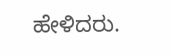ಹೇಳಿದರು.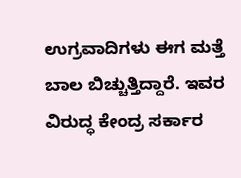ಉಗ್ರವಾದಿಗಳು ಈಗ ಮತ್ತೆ ಬಾಲ ಬಿಚ್ಚುತ್ತಿದ್ದಾರೆ. ಇವರ ವಿರುದ್ಧ ಕೇಂದ್ರ ಸರ್ಕಾರ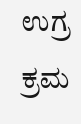ಉಗ್ರ ಕ್ರಮ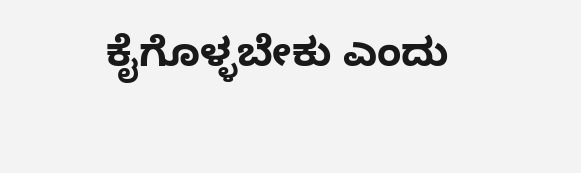ಕೈಗೊಳ್ಳಬೇಕು ಎಂದು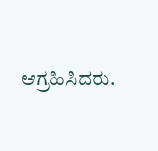ಆಗ್ರಹಿಸಿದರು.